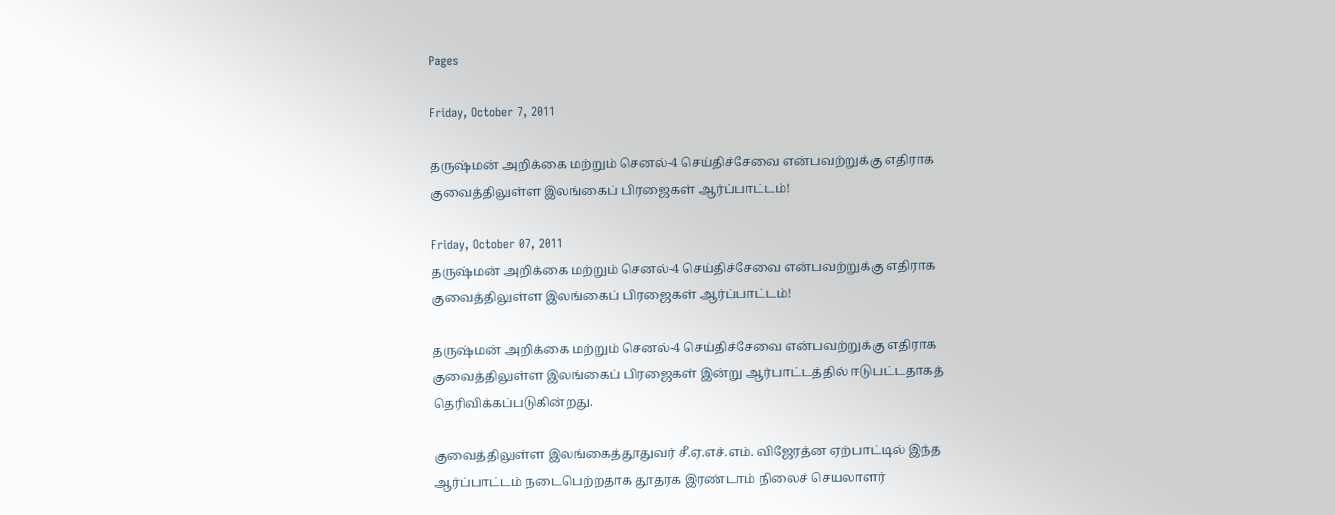Pages

Friday, October 7, 2011

தருஷ்மன் அறிக்கை மற்றும் செனல்-4 செய்திச்சேவை என்பவற்றுக்கு எதிராக குவைத்திலுள்ள இலங்கைப் பிரஜைகள் ஆர்ப்பாட்டம்!

Friday, October 07, 2011
தருஷ்மன் அறிக்கை மற்றும் செனல்-4 செய்திச்சேவை என்பவற்றுக்கு எதிராக குவைத்திலுள்ள இலங்கைப் பிரஜைகள் ஆர்ப்பாட்டம்!

தருஷ்மன் அறிக்கை மற்றும் செனல்-4 செய்திச்சேவை என்பவற்றுக்கு எதிராக குவைத்திலுள்ள இலங்கைப் பிரஜைகள் இன்று ஆர்பாட்டத்தில் ஈடுபட்டதாகத் தெரிவிக்கப்படுகின்றது.

குவைத்திலுள்ள இலங்கைத்தூதுவர் சீ.ஏ.எச்.எம். விஜேரத்ன ஏற்பாட்டில் இந்த ஆர்ப்பாட்டம் நடைபெற்றதாக தூதரக இரண்டாம் நிலைச் செயலாளர்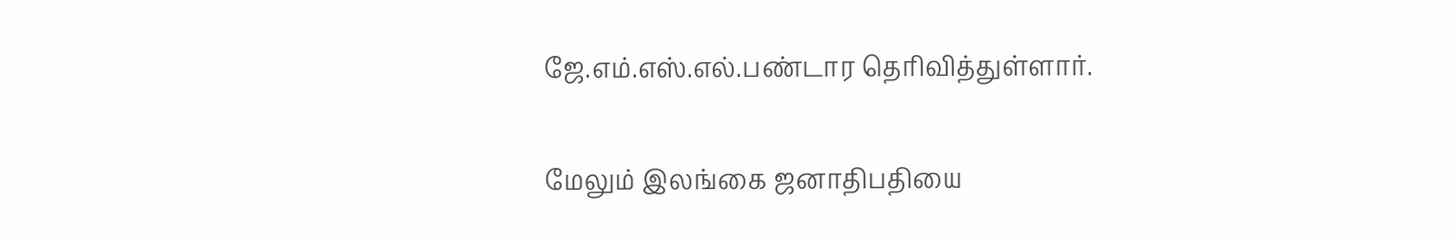ஜே.எம்.எஸ்.எல்.பண்டார தெரிவித்துள்ளார்.

மேலும் இலங்கை ஜனாதிபதியை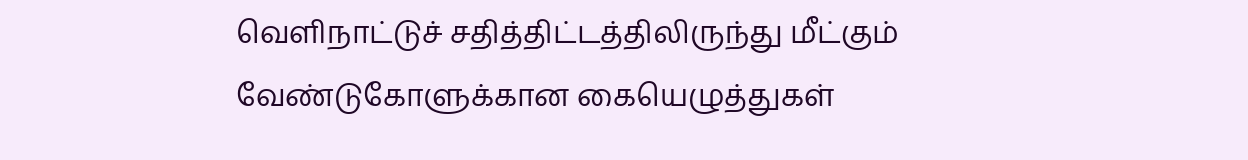வெளிநாட்டுச் சதித்திட்டத்திலிருந்து மீட்கும் வேண்டுகோளுக்கான கையெழுத்துகள்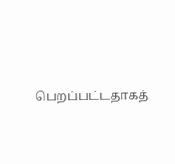பெறப்பட்டதாகத்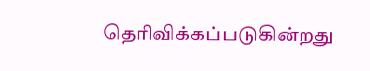தெரிவிக்கப்படுகின்றது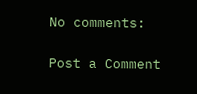No comments:

Post a Comment